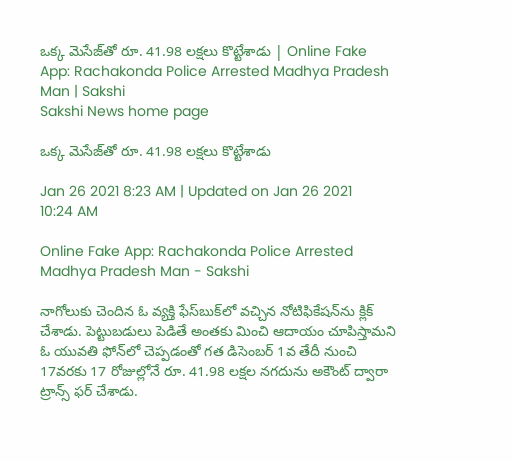ఒక్క మెసేజ్‌తో రూ. 41.98 లక్షలు కొట్టేశాడు | Online Fake App: Rachakonda Police Arrested Madhya Pradesh Man | Sakshi
Sakshi News home page

ఒక్క మెసేజ్‌తో రూ. 41.98 లక్షలు కొట్టేశాడు

Jan 26 2021 8:23 AM | Updated on Jan 26 2021 10:24 AM

Online Fake App: Rachakonda Police Arrested Madhya Pradesh Man - Sakshi

నాగోలుకు చెందిన ఓ వ్యక్తి ఫేస్‌బుక్‌లో వచ్చిన నోటిఫికేషన్‌ను క్లిక్‌ చేశాడు. పెట్టుబడులు పెడితే అంతకు మించి ఆదాయం చూపిస్తామని ఓ యువతి ఫోన్‌లో చెప్పడంతో గత డిసెంబర్‌ 1వ తేదీ నుంచి 17వరకు 17 రోజుల్లోనే రూ. 41.98 లక్షల నగదును అకౌంట్‌ ద్వారా ట్రాన్స్‌ ఫర్‌ చేశాడు.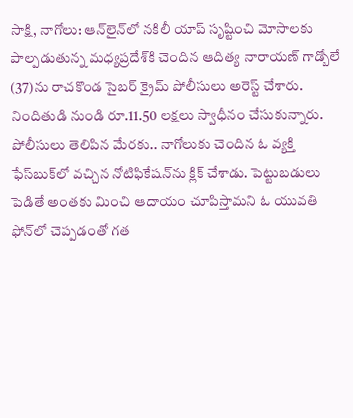సాక్షి, నాగోలు: ఆన్‌లైన్‌లో నకిలీ యాప్‌ సృష్టించి మోసాలకు పాల్పడుతున్న మధ్యప్రదేశ్‌కి చెందిన ఆదిత్య నారాయణ్‌ గాడ్బోలే (37)ను రాచకొండ సైబర్‌ క్రైమ్‌ పోలీసులు అరెస్ట్‌ చేశారు. నిందితుడి నుండి రూ.11.50 లక్షలు స్వాధీనం చేసుకున్నారు. పోలీసులు తెలిపిన మేరకు.. నాగోలుకు చెందిన ఓ వ్యక్తి ఫేస్‌బుక్‌లో వచ్చిన నోటిఫికేషన్‌ను క్లిక్‌ చేశాడు. పెట్టుబడులు పెడితే అంతకు మించి ఆదాయం చూపిస్తామని ఓ యువతి ఫోన్‌లో చెప్పడంతో గత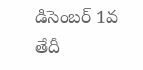డిసెంబర్‌ 1వ తేదీ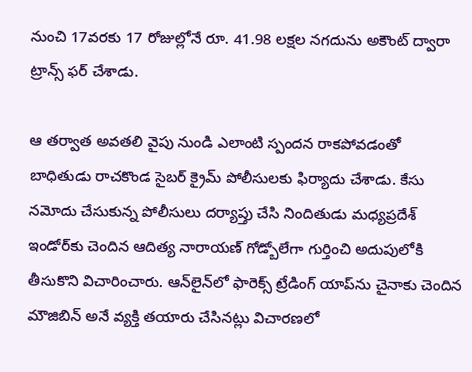నుంచి 17వరకు 17 రోజుల్లోనే రూ. 41.98 లక్షల నగదును అకౌంట్‌ ద్వారా ట్రాన్స్‌ ఫర్‌ చేశాడు.

ఆ తర్వాత అవతలి వైపు నుండి ఎలాంటి స్పందన రాకపోవడంతో బాధితుడు రాచకొండ సైబర్‌ క్రైమ్‌ పోలీసులకు ఫిర్యాదు చేశాడు. కేసు నమోదు చేసుకున్న పోలీసులు దర్యాప్తు చేసి నిందితుడు మధ్యప్రదేశ్‌ ఇండోర్‌కు చెందిన ఆదిత్య నారాయణ్‌ గోడ్బోలేగా గుర్తించి అదుపులోకి తీసుకొని విచారించారు. ఆన్‌లైన్‌లో ఫారెక్స్‌ ట్రేడింగ్‌ యాప్‌ను చైనాకు చెందిన మౌజిబిన్‌ అనే వ్యక్తి తయారు చేసినట్లు విచారణలో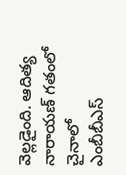వెల్లడైంది. ఆదిత్య నారాయణ్‌ గతంలో చైనాలో ఎంబీబీఎస్‌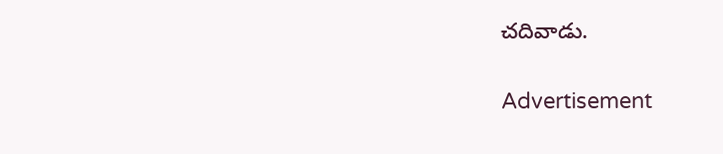చదివాడు.

Advertisement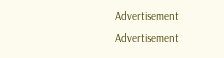Advertisement
Advertisement